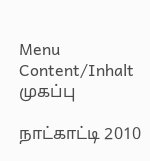Menu Content/Inhalt
முகப்பு

நாட்காட்டி 2010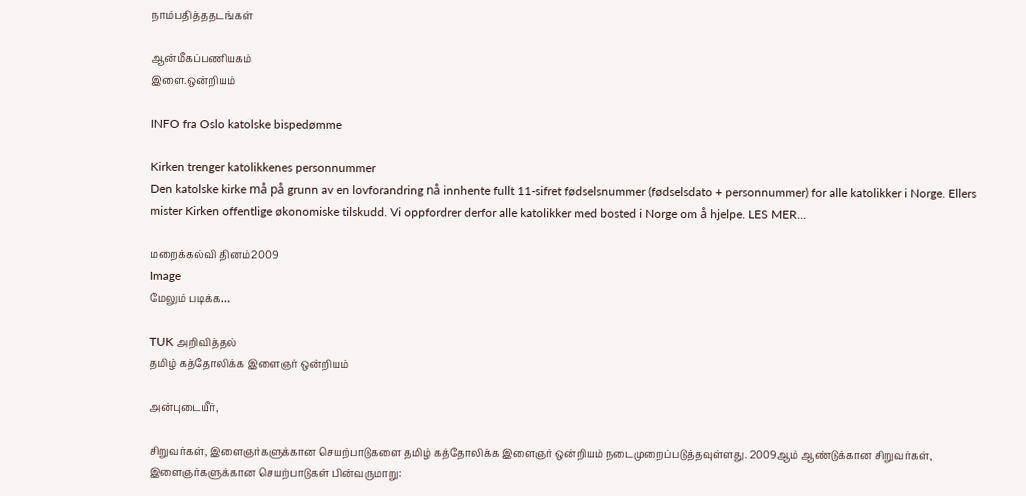நாம்பதித்ததடங்கள்

ஆன்மீகப்பணியகம்
இளை.ஒன்றியம்

INFO fra Oslo katolske bispedømme

Kirken trenger katolikkenes personnummer
Den katolske kirke må på grunn av en lovforandring nå innhente fullt 11-sifret fødselsnummer (fødselsdato + personnummer) for alle katolikker i Norge. Ellers mister Kirken offentlige økonomiske tilskudd. Vi oppfordrer derfor alle katolikker med bosted i Norge om å hjelpe. LES MER...

மறைக்கல்வி தினம்2009
Image
மேலும் படிக்க…

TUK அறிவித்தல்
தமிழ் கத்தோலிக்க இளைஞர் ஒன்றியம்

அன்புடையீர்,

சிறுவர்கள், இளைஞர்களுக்கான செயற்பாடுகளை தமிழ் கத்தோலிக்க இளைஞர் ஒன்றியம் நடைமுறைப்படுத்தவுள்ளது. 2009ஆம் ஆண்டுக்கான சிறுவர்கள், இளைஞர்களுக்கான செயற்பாடுகள் பின்வருமாறு: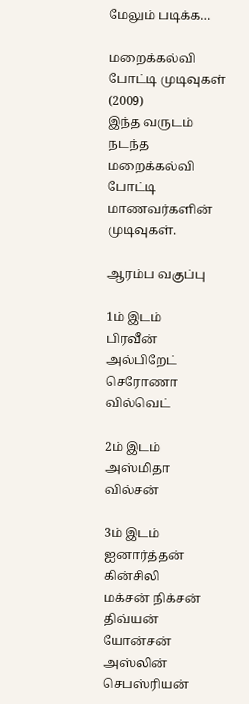மேலும் படிக்க…

மறைக்கல்வி போட்டி முடிவுகள் (2009)
இந்த வருடம் நடந்த மறைக்கல்வி போட்டி மாணவர்களின் முடிவுகள்.

ஆரம்ப வகுப்பு

1ம் இடம்
பிரவீன் அல்பிறேட்
செரோணா வில்வெட்

2ம் இடம்
அஸ்மிதா வில்சன்

3ம் இடம்
ஐனார்த்தன் கின்சிலி
மக்சன் நிக்சன்
திவ்யன் யோன்சன்
அஸ்லின் செபஸ்ரியன்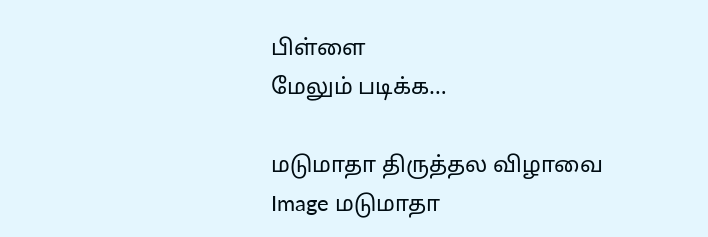பிள்ளை
மேலும் படிக்க…

மடுமாதா திருத்தல விழாவை
Image மடுமாதா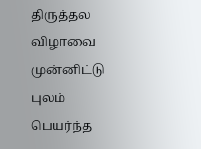திருத்தல விழாவை முன்னிட்டு புலம் பெயர்ந்த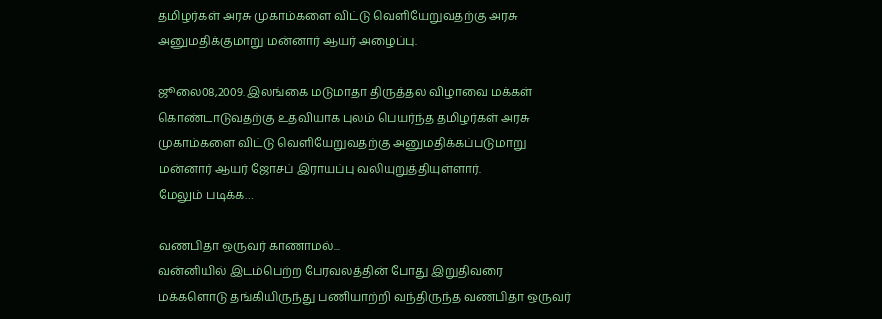தமிழர்கள் அரசு முகாம்களை விட்டு வெளியேறுவதற்கு அரசு அனுமதிக்குமாறு மன்னார் ஆயர் அழைப்பு.

ஜூலை08,2009. இலங்கை மடுமாதா திருத்தல விழாவை மக்கள் கொண்டாடுவதற்கு உதவியாக புலம் பெயர்ந்த தமிழர்கள் அரசு முகாம்களை விட்டு வெளியேறுவதற்கு அனுமதிக்கப்படுமாறு மன்னார் ஆயர் ஜோசப் இராயப்பு வலியுறுத்தியுள்ளார்.
மேலும் படிக்க…

வணபிதா ஒருவர் காணாமல்...
வன்னியில் இடம்பெற்ற பேரவலத்தின் போது இறுதிவரை மக்களொடு தங்கியிருந்து பணியாற்றி வந்திருந்த வணபிதா ஒருவர்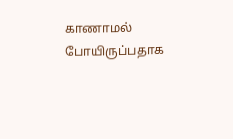காணாமல் போயிருப்பதாக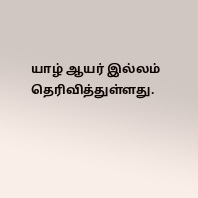யாழ் ஆயர் இல்லம் தெரிவித்துள்ளது.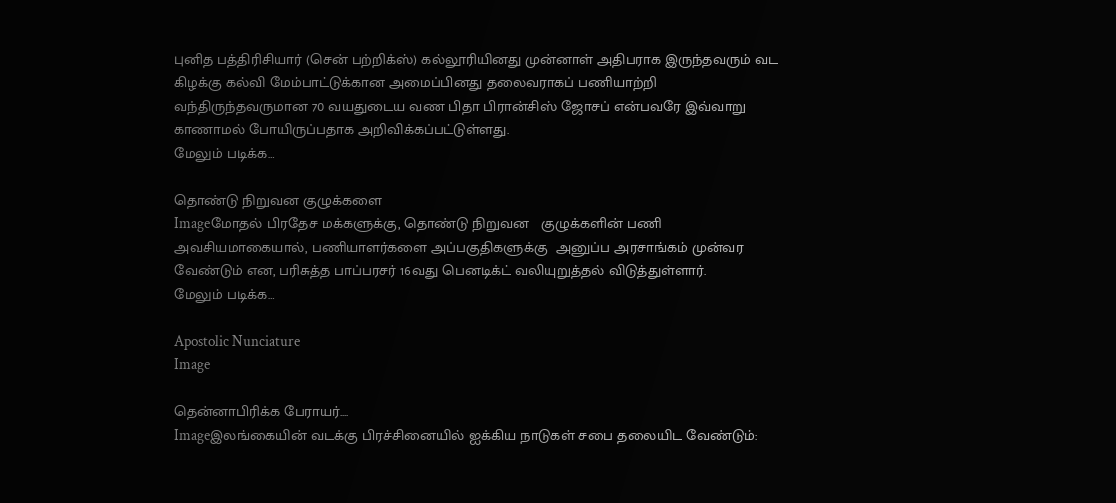புனித பத்திரிசியார் (சென் பற்றிக்ஸ்) கல்லூரியினது முன்னாள் அதிபராக இருந்தவரும் வட கிழக்கு கல்வி மேம்பாட்டுக்கான அமைப்பினது தலைவராகப் பணியாற்றி வந்திருந்தவருமான 70 வயதுடைய வண பிதா பிரான்சிஸ் ஜோசப் என்பவரே இவ்வாறு காணாமல் போயிருப்பதாக அறிவிக்கப்பட்டுள்ளது.
மேலும் படிக்க…

தொண்டு நிறுவன குழுக்களை
Imageமோதல் பிரதேச மக்களுக்கு, தொண்டு நிறுவன   குழுக்களின் பணி அவசியமாகையால், பணியாளர்களை அப்பகுதிகளுக்கு  அனுப்ப அரசாங்கம் முன்வர வேண்டும் என, பரிசுத்த பாப்பரசர் 16வது பெனடிக்ட் வலியுறுத்தல் விடுத்துள்ளார்.
மேலும் படிக்க…

Apostolic Nunciature
Image

தென்னாபிரிக்க பேராயர்....
Imageஇலங்கையின் வடக்கு பிரச்சினையில் ஐக்கிய நாடுகள் சபை தலையிட வேண்டும்: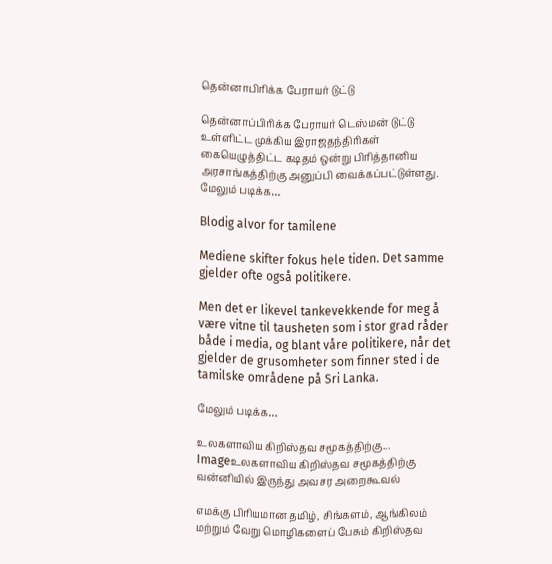தென்னாபிரிக்க பேராயர் டுட்டு

தென்னாப்பிரிக்க பேராயர் டெஸ்மன் டுட்டு உள்ளிட்ட முக்கிய இராஜதந்திரிகள் கையெழுத்திட்ட கடிதம் ஒன்று பிரித்தானிய அரசாங்கத்திற்கு அனுப்பி வைக்கப்பட்டுள்ளது.
மேலும் படிக்க…

Blodig alvor for tamilene

Mediene skifter fokus hele tiden. Det samme gjelder ofte også politikere.

Men det er likevel tankevekkende for meg å være vitne til tausheten som i stor grad råder både i media, og blant våre politikere, når det gjelder de grusomheter som finner sted i de tamilske områdene på Sri Lanka.

மேலும் படிக்க…

உலகளாவிய கிறிஸ்தவ சமூகத்திற்கு...
Imageஉலகளாவிய கிறிஸ்தவ சமூகத்திற்கு வன்னியில் இருந்து அவசர அறைகூவல்

எமக்கு பிரியமான தமிழ், சிங்களம், ஆங்கிலம் மற்றும் வேறு மொழிகளைப் பேசும் கிறிஸ்தவ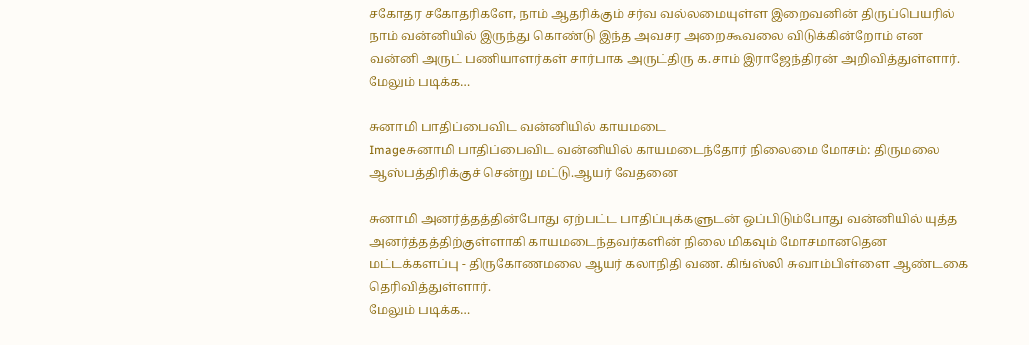சகோதர சகோதரிகளே, நாம் ஆதரிக்கும் சர்வ வல்லமையுள்ள இறைவனின் திருப்பெயரில் நாம் வன்னியில் இருந்து கொண்டு இந்த அவசர அறைகூவலை விடுக்கின்றோம் என வன்னி அருட் பணியாளர்கள் சார்பாக அருட்திரு க.சாம் இராஜேந்திரன் அறிவித்துள்ளார்.
மேலும் படிக்க…

சுனாமி பாதிப்பைவிட வன்னியில் காயமடை
Imageசுனாமி பாதிப்பைவிட வன்னியில் காயமடைந்தோர் நிலைமை மோசம்: திருமலை ஆஸ்பத்திரிக்குச் சென்று மட்டு.ஆயர் வேதனை

சுனாமி அனர்த்தத்தின்போது ஏற்பட்ட பாதிப்புக்களுடன் ஒப்பிடும்போது வன்னியில் யுத்த அனர்த்தத்திற்குள்ளாகி காயமடைந்தவர்களின் நிலை மிகவும் மோசமானதென மட்டக்களப்பு - திருகோணமலை ஆயர் கலாநிதி வண. கிங்ஸ்லி சுவாம்பிள்ளை ஆண்டகை தெரிவித்துள்ளார்.
மேலும் படிக்க…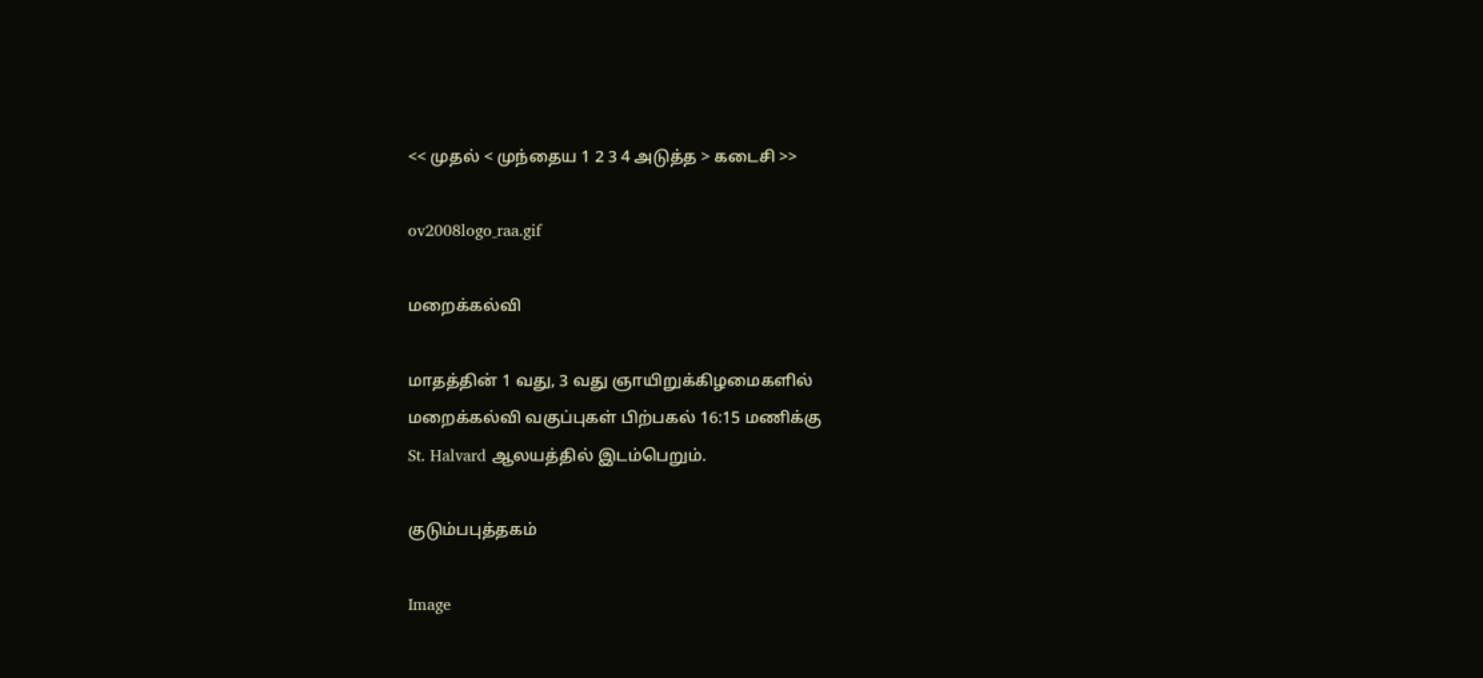<< முதல் < முந்தைய 1 2 3 4 அடுத்த > கடைசி >>

ov2008logo_raa.gif

மறைக்கல்வி

மாதத்தின் 1 வது, 3 வது ஞாயிறுக்கிழமைகளில்
மறைக்கல்வி வகுப்புகள் பிற்பகல் 16:15 மணிக்கு
St. Halvard ஆலயத்தில் இடம்பெறும்.

குடும்பபுத்தகம்

Image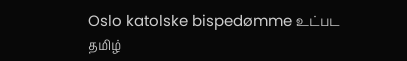Oslo katolske bispedømme உட்பட தமிழ்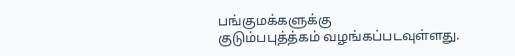பங்குமக்களுக்கு
குடும்பபுத்த்கம் வழங்கப்படவுள்ளது.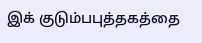இக் குடும்பபுத்தகத்தை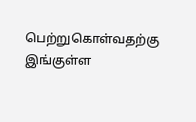பெற்றுகொள்வதற்கு இங்குள்ள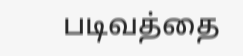படிவத்தை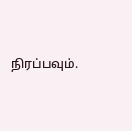நிரப்பவும்.